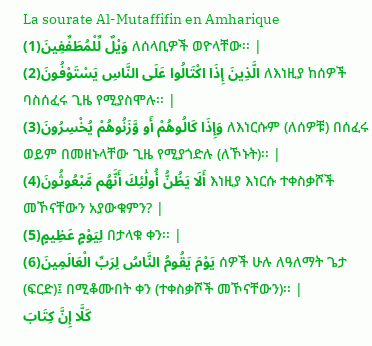La sourate Al-Mutaffifin en Amharique
وَيْلٌ لِّلْمُطَفِّفِينَ(1) ለሰላቢዎች ወዮላቸው፡፡ |
الَّذِينَ إِذَا اكْتَالُوا عَلَى النَّاسِ يَسْتَوْفُونَ(2) ለእነዚያ ከሰዎች ባስሰፈሩ ጊዜ የሚያስሞሉ፡፡ |
وَإِذَا كَالُوهُمْ أَو وَّزَنُوهُمْ يُخْسِرُونَ(3) ለእነርሱም (ለሰዎቹ) በሰፈሩ ወይም በመዘኑላቸው ጊዜ የሚያጎድሉ (ለኾኑት)፡፡ |
أَلَا يَظُنُّ أُولَٰئِكَ أَنَّهُم مَّبْعُوثُونَ(4) እነዚያ እነርሱ ተቀስቃሾች መኾናቸውን አያውቁምን? |
لِيَوْمٍ عَظِيمٍ(5) በታላቁ ቀን፡፡ |
يَوْمَ يَقُومُ النَّاسُ لِرَبِّ الْعَالَمِينَ(6) ሰዎች ሁሉ ለዓለማት ጌታ (ፍርድ)፤ በሚቆሙበት ቀን (ተቀስቃሾች መኾናቸውን)፡፡ |
كَلَّا إِنَّ كِتَابَ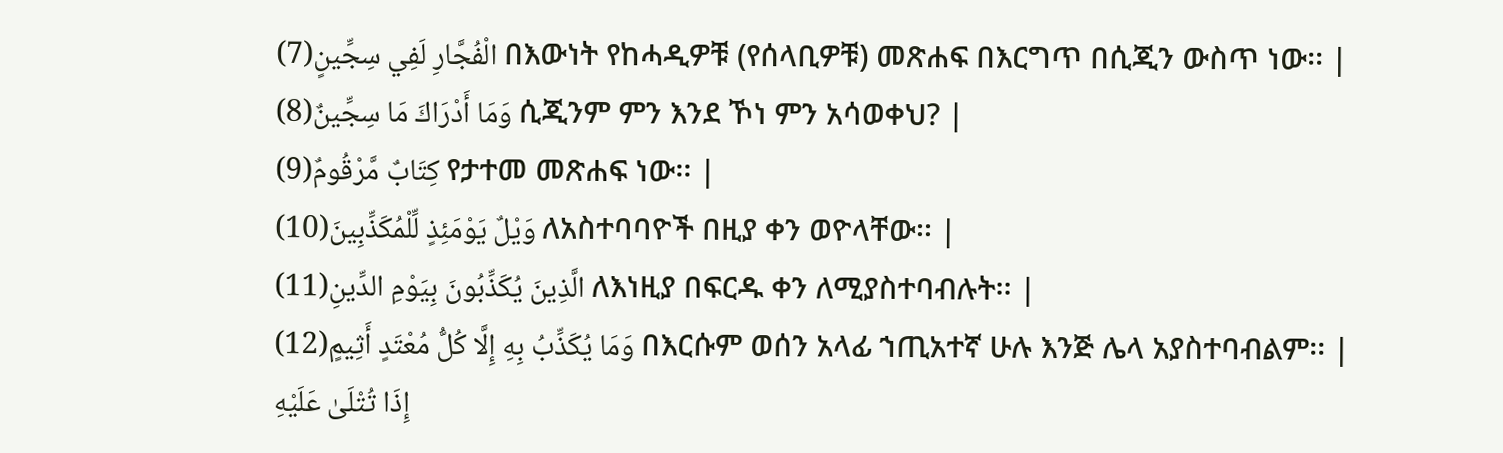الْفُجَّارِ لَفِي سِجِّينٍ(7) በእውነት የከሓዲዎቹ (የሰላቢዎቹ) መጽሐፍ በእርግጥ በሲጂን ውስጥ ነው፡፡ |
وَمَا أَدْرَاكَ مَا سِجِّينٌ(8) ሲጂንም ምን እንደ ኾነ ምን አሳወቀህ? |
كِتَابٌ مَّرْقُومٌ(9) የታተመ መጽሐፍ ነው፡፡ |
وَيْلٌ يَوْمَئِذٍ لِّلْمُكَذِّبِينَ(10) ለአስተባባዮች በዚያ ቀን ወዮላቸው፡፡ |
الَّذِينَ يُكَذِّبُونَ بِيَوْمِ الدِّينِ(11) ለእነዚያ በፍርዱ ቀን ለሚያስተባብሉት፡፡ |
وَمَا يُكَذِّبُ بِهِ إِلَّا كُلُّ مُعْتَدٍ أَثِيمٍ(12) በእርሱም ወሰን አላፊ ኀጢአተኛ ሁሉ እንጅ ሌላ አያስተባብልም፡፡ |
إِذَا تُتْلَىٰ عَلَيْهِ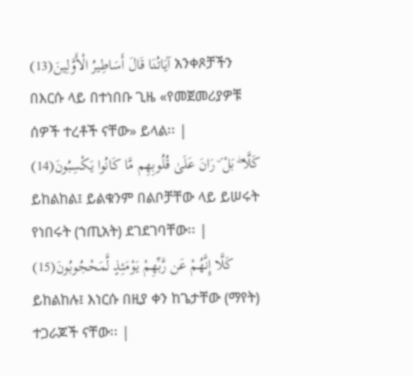آيَاتُنَا قَالَ أَسَاطِيرُ الْأَوَّلِينَ(13) አንቀጾቻችን በእርሱ ላይ በተነበቡ ጊዜ «የመጀመሪያዎቹ ሰዎች ተረቶች ናቸው» ይላል፡፡ |
كَلَّا ۖ بَلْ ۜ رَانَ عَلَىٰ قُلُوبِهِم مَّا كَانُوا يَكْسِبُونَ(14) ይከልከል፤ ይልቁንም በልቦቻቸው ላይ ይሠሩት የነበሩት (ኀጢአት) ደገደገባቸው፡፡ |
كَلَّا إِنَّهُمْ عَن رَّبِّهِمْ يَوْمَئِذٍ لَّمَحْجُوبُونَ(15) ይከልከሉ፤ እነርሱ በዚያ ቀን ከጌታቸው (ማየት) ተጋራጆች ናቸው፡፡ |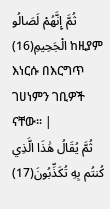ثُمَّ إِنَّهُمْ لَصَالُو الْجَحِيمِ(16) ከዚያም እነርሱ በእርግጥ ገሀነምን ገቢዎች ናቸው፡፡ |
ثُمَّ يُقَالُ هَٰذَا الَّذِي كُنتُم بِهِ تُكَذِّبُونَ(17)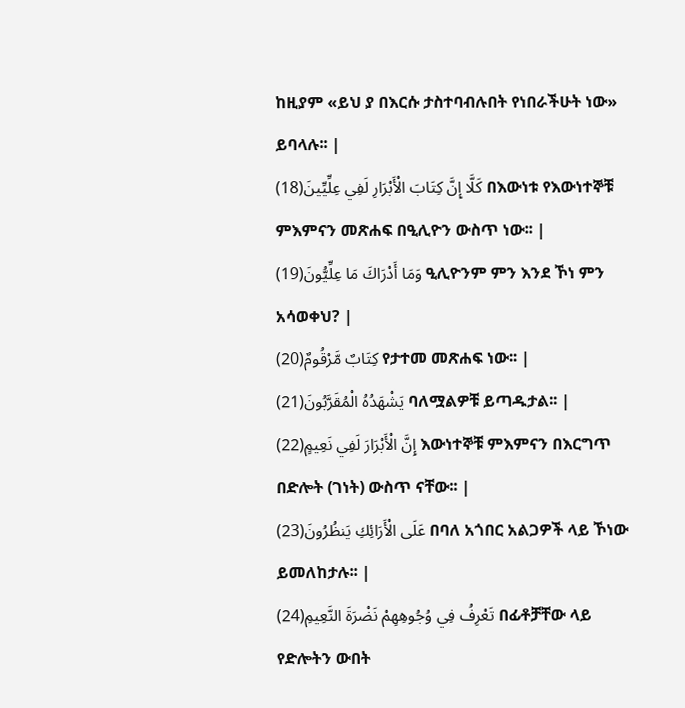ከዚያም «ይህ ያ በእርሱ ታስተባብሉበት የነበራችሁት ነው» ይባላሉ፡፡ |
كَلَّا إِنَّ كِتَابَ الْأَبْرَارِ لَفِي عِلِّيِّينَ(18) በእውነቱ የእውነተኞቹ ምእምናን መጽሐፍ በዒሊዮን ውስጥ ነው፡፡ |
وَمَا أَدْرَاكَ مَا عِلِّيُّونَ(19) ዒሊዮንም ምን እንደ ኾነ ምን አሳወቀህ? |
كِتَابٌ مَّرْقُومٌ(20) የታተመ መጽሐፍ ነው፡፡ |
يَشْهَدُهُ الْمُقَرَّبُونَ(21) ባለሟልዎቹ ይጣዱታል፡፡ |
إِنَّ الْأَبْرَارَ لَفِي نَعِيمٍ(22) እውነተኞቹ ምእምናን በእርግጥ በድሎት (ገነት) ውስጥ ናቸው፡፡ |
عَلَى الْأَرَائِكِ يَنظُرُونَ(23) በባለ አጎበር አልጋዎች ላይ ኾነው ይመለከታሉ፡፡ |
تَعْرِفُ فِي وُجُوهِهِمْ نَضْرَةَ النَّعِيمِ(24) በፊቶቻቸው ላይ የድሎትን ውበት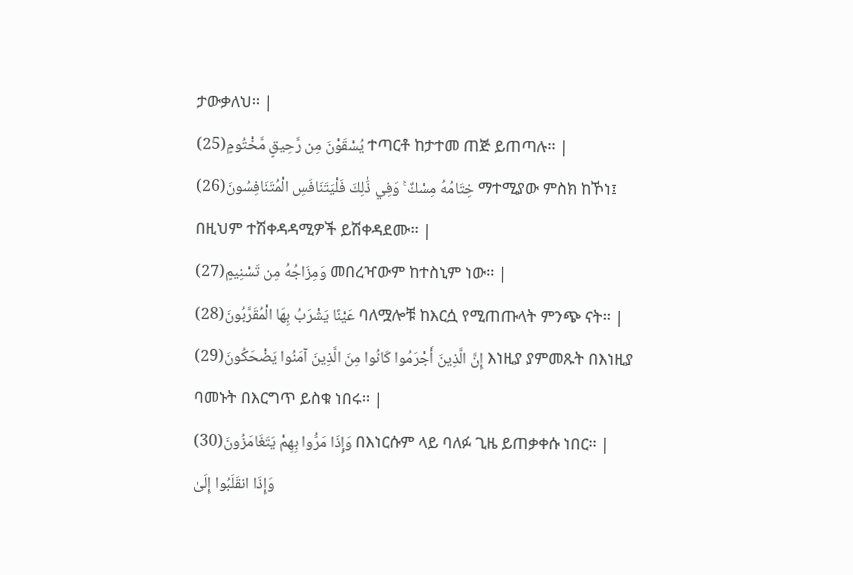ታውቃለህ፡፡ |
يُسْقَوْنَ مِن رَّحِيقٍ مَّخْتُومٍ(25) ተጣርቶ ከታተመ ጠጅ ይጠጣሉ፡፡ |
خِتَامُهُ مِسْكٌ ۚ وَفِي ذَٰلِكَ فَلْيَتَنَافَسِ الْمُتَنَافِسُونَ(26) ማተሚያው ምስክ ከኾነ፤ በዚህም ተሽቀዳዳሚዎች ይሽቀዳደሙ፡፡ |
وَمِزَاجُهُ مِن تَسْنِيمٍ(27) መበረዣውም ከተስኒም ነው፡፡ |
عَيْنًا يَشْرَبُ بِهَا الْمُقَرَّبُونَ(28) ባለሟሎቹ ከእርሷ የሚጠጡላት ምንጭ ናት፡፡ |
إِنَّ الَّذِينَ أَجْرَمُوا كَانُوا مِنَ الَّذِينَ آمَنُوا يَضْحَكُونَ(29) እነዚያ ያምመጹት በእነዚያ ባመኑት በእርግጥ ይስቁ ነበሩ፡፡ |
وَإِذَا مَرُّوا بِهِمْ يَتَغَامَزُونَ(30) በእነርሱም ላይ ባለፉ ጊዜ ይጠቃቀሱ ነበር፡፡ |
وَإِذَا انقَلَبُوا إِلَىٰ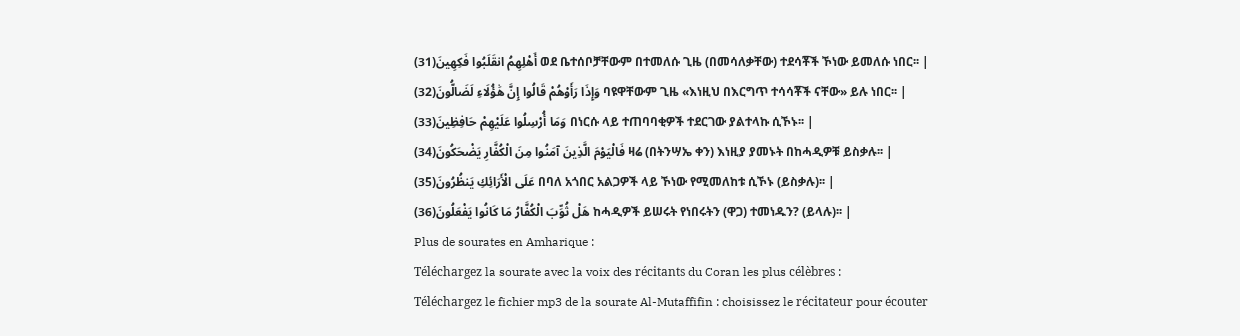أَهْلِهِمُ انقَلَبُوا فَكِهِينَ(31) ወደ ቤተሰቦቻቸውም በተመለሱ ጊዜ (በመሳለቃቸው) ተደሳቾች ኾነው ይመለሱ ነበር፡፡ |
وَإِذَا رَأَوْهُمْ قَالُوا إِنَّ هَٰؤُلَاءِ لَضَالُّونَ(32) ባዩዋቸውም ጊዜ «እነዚህ በእርግጥ ተሳሳቾች ናቸው» ይሉ ነበር፡፡ |
وَمَا أُرْسِلُوا عَلَيْهِمْ حَافِظِينَ(33) በነርሱ ላይ ተጠባባቂዎች ተደርገው ያልተላኩ ሲኾኑ፡፡ |
فَالْيَوْمَ الَّذِينَ آمَنُوا مِنَ الْكُفَّارِ يَضْحَكُونَ(34) ዛሬ (በትንሣኤ ቀን) እነዚያ ያመኑት በከሓዲዎቹ ይስቃሉ፡፡ |
عَلَى الْأَرَائِكِ يَنظُرُونَ(35) በባለ አጎበር አልጋዎች ላይ ኾነው የሚመለከቱ ሲኾኑ (ይስቃሉ)፡፡ |
هَلْ ثُوِّبَ الْكُفَّارُ مَا كَانُوا يَفْعَلُونَ(36) ከሓዲዎች ይሠሩት የነበሩትን (ዋጋ) ተመነዱን? (ይላሉ)፡፡ |
Plus de sourates en Amharique :
Téléchargez la sourate avec la voix des récitants du Coran les plus célèbres :
Téléchargez le fichier mp3 de la sourate Al-Mutaffifin : choisissez le récitateur pour écouter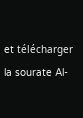et télécharger la sourate Al-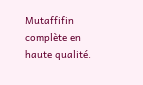Mutaffifin complète en haute qualité.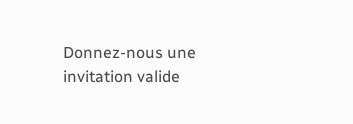Donnez-nous une invitation valide